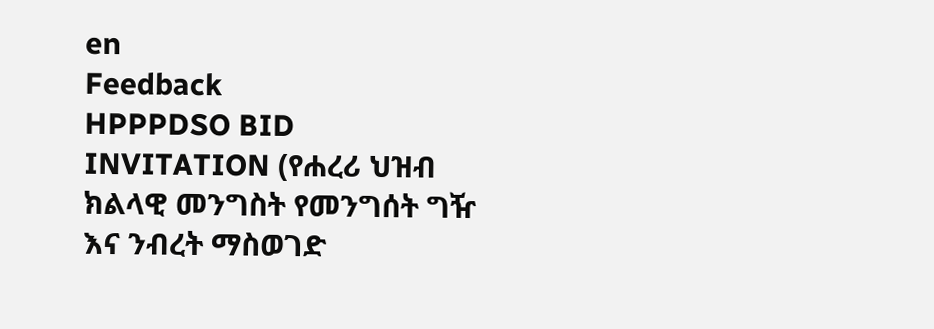en
Feedback
HPPPDSO BID INVITATION (የሐረሪ ህዝብ ክልላዊ መንግስት የመንግሰት ግዥ እና ንብረት ማስወገድ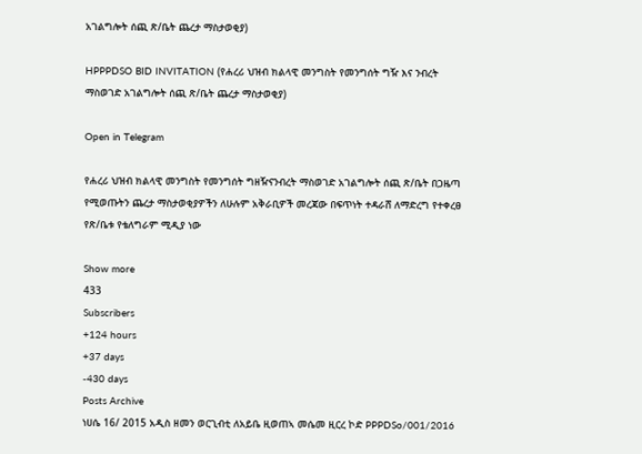አገልግሎት ሰጪ ጽ/ቤት ጨረታ ማስታወቂያ)

HPPPDSO BID INVITATION (የሐረሪ ህዝብ ክልላዊ መንግስት የመንግሰት ግዥ እና ንብረት ማስወገድ አገልግሎት ሰጪ ጽ/ቤት ጨረታ ማስታወቂያ)

Open in Telegram

የሐረሪ ህዝብ ክልላዊ መንግስት የመንግሰት ግዘዥናንብረት ማስወገድ አገልግሎት ሰጪ ጽ/ቤት በጋዜጣ የሚወጡትን ጨረታ ማስታወቂያዎችን ለሁሉም አቅራቢዎች መረጃው በፍጥነት ተዳራሸ ለማድረግ የተቀረፀ የጽ/ቤቱ የቴለግራም ሚዲያ ነው

Show more
433
Subscribers
+124 hours
+37 days
-430 days
Posts Archive
ነሀሴ 16/ 2015 አዲስ ዘመን ወርጊብቲ ለአይቤ ዚወጠኣ መሴመ ዚርረ ኮድ PPPDSo/001/2016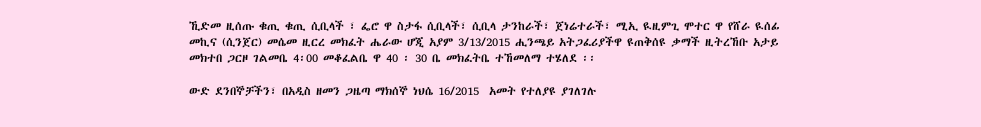ኺድመ ዚሰጡ ቁጢ ቁጢ ሲቢላች ፣ ፌሮ ዋ ስታፋ ሲቢላች፣ ሲቢላ ታንከራች፣ ጀነሬተራች፣ ሚኢ ዪዚምጊ ሞተር ዋ የሸራ ዪሰፊ መኪና (ሲንጀር) መሴመ ዚርረ መክፈት ሔራው ሆጂ አያም 3/13/2015 ሒንጫይ አትጋፈሪያችዋ ዩጠቅሰዩ ቃማች ዚትረኸቡ አታይ መክተበ ጋርዞ ገልመቤ 4፡00 መቆፈልቤ ዋ 40 ፡ 30 ቤ መክፈትቤ ተኸመለማ ተሄለደ ፡፡

ውድ ደንበኞቻችን፣ በአዲስ ዘመን ጋዜጣ ማክሰኞ ነህሴ 16/2015  አመት የተለያዩ ያገለገሉ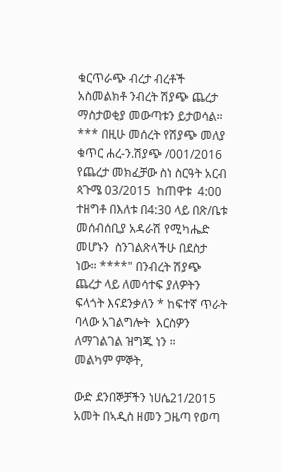ቁርጥራጭ ብረታ ብረቶች አስመልክቶ ንብረት ሽያጭ ጨረታ ማስታወቂያ መውጣቱን ይታወሳል። *** በዚሁ መሰረት የሽያጭ መለያ ቁጥር ሐረ-ን.ሽያጭ /001/2016 የጨረታ መክፈቻው ስነ ስርዓት አርብ ጳጉሜ 03/2015  ከጠዋቱ  4:00 ተዘግቶ በእለቱ በ4:30 ላይ በጽ/ቤቱ መሰብሰቢያ አዳራሽ የሚካሔድ መሆኑን  ስንገልጽላችሁ በደስታ ነው። ****" በንብረት ሽያጭ ጨረታ ላይ ለመሳተፍ ያለዎትን ፍላጎት እናደንቃለን * ከፍተኛ ጥራት ባላው አገልግሎት  እርስዎን ለማገልገል ዝግጁ ነን ።            መልካም ምኞት,

ውድ ደንበኞቻችን ነሀሴ21/2015 አመት በኣዲስ ዘመን ጋዜጣ የወጣ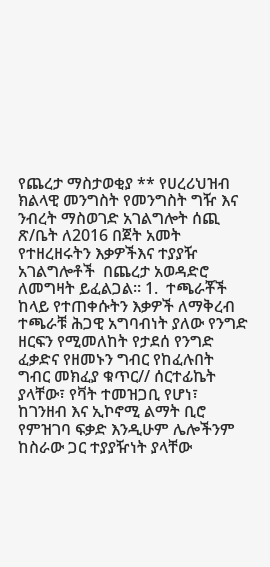የጨረታ ማስታወቂያ ** የሀረሪህዝብ ክልላዊ መንግስት የመንግስት ግዥ እና ንብረት ማስወገድ አገልግሎት ሰጪ ጽ/ቤት ለ2016 በጀት አመት የተዘረዘሩትን እቃዎችእና ተያያዥ አገልግሎቶች  በጨረታ አወዳድሮ ለመግዛት ይፈልጋል። 1.  ተጫራቾች ከላይ የተጠቀሱትን እቃዎች ለማቅረብ ተጫራቹ ሕጋዊ አግባብነት ያለው የንግድ ዘርፍን የሚመለከት የታደሰ የንግድ ፈቃድና የዘመኑን ግብር የከፈሉበት ግብር መክፈያ ቁጥር// ሰርተፊኬት ያላቸው፣ የቫት ተመዝጋቢ የሆነ፣ ከገንዘብ እና ኢኮኖሚ ልማት ቢሮ የምዝገባ ፍቃድ እንዲሁም ሌሎችንም ከስራው ጋር ተያያዥነት ያላቸው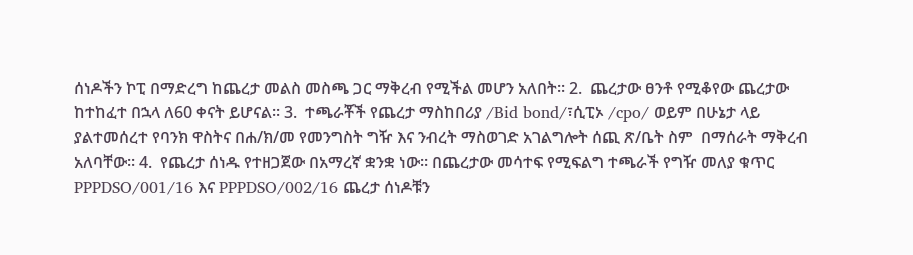ሰነዶችን ኮፒ በማድረግ ከጨረታ መልስ መስጫ ጋር ማቅረብ የሚችል መሆን አለበት፡፡ 2.  ጨረታው ፀንቶ የሚቆየው ጨረታው ከተከፈተ በኋላ ለ60 ቀናት ይሆናል፡፡ 3.  ተጫራቾች የጨረታ ማስከበሪያ /Bid bond/፣ሲፒኦ /cpo/ ወይም በሁኔታ ላይ ያልተመሰረተ የባንክ ዋስትና በሐ/ክ/መ የመንግስት ግዥ እና ንብረት ማስወገድ አገልግሎት ሰጪ ጽ/ቤት ስም  በማሰራት ማቅረብ አለባቸው፡፡ 4.  የጨረታ ሰነዱ የተዘጋጀው በአማረኛ ቋንቋ ነው። በጨረታው መሳተፍ የሚፍልግ ተጫራች የግዥ መለያ ቁጥር PPPDSO/001/16 እና PPPDSO/002/16 ጨረታ ሰነዶቹን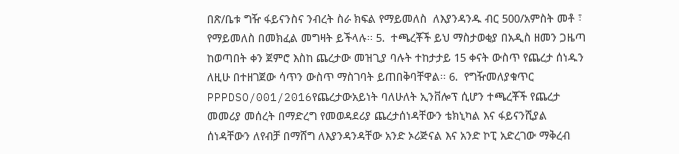በጽ/ቤቱ ግዥ ፋይናንስና ንብረት ስራ ክፍል የማይመለስ  ለእያንዳንዱ ብር 500/አምስት መቶ ፣ የማይመለስ በመክፈል መግዛት ይችላሉ፡፡ 5.  ተጫረቾች ይህ ማስታወቂያ በአዲስ ዘመን ጋዜጣ ከወጣበት ቀን ጀምሮ እስከ ጨረታው መዝጊያ ባሉት ተከታታይ 15 ቀናት ውስጥ የጨረታ ሰነዱን ለዚሁ በተዘገጀው ሳጥን ውስጥ ማስገባት ይጠበቅባቸዋል፡፡ 6.  የግዥመለያቁጥር PPPDSO/001/2016የጨረታውአይነት ባለሁለት ኢንቨሎፕ ሲሆን ተጫረቾች የጨረታ መመሪያ መሰረት በማድረግ የመወዳደሪያ ጨረታሰነዳቸውን ቴክኒካል እና ፋይናንሺያል ሰነዳቸውን ለየብቻ በማሸግ ለእያንዳንዳቸው አንድ ኦሪጅናል እና አንድ ኮፒ አድረገው ማቅረብ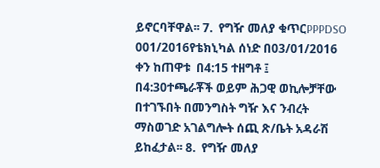ይኖርባቸዋል፡፡ 7.  የግዥ መለያ ቁጥርPPPDSO 001/2016የቴክኒካል ሰነድ በ03/01/2016 ቀን ከጠዋቱ  በ4:15 ተዘግቶ ፤ በ4:30ተጫራቾች ወይም ሕጋዊ ወኪሎቻቸው በተገኙበት በመንግስት ግዥ እና ንብረት ማስወገድ አገልግሎት ሰጪ ጽ/ቤት አዳራሽ ይከፈታል፡፡ 8.  የግዥ መለያ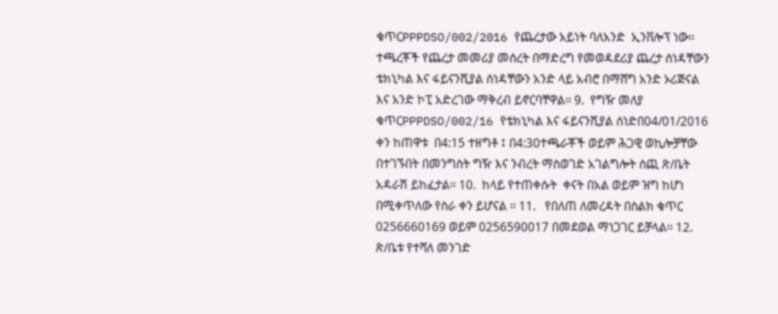ቁጥርPPPDSO/002/2016 የጨረታው አይነት ባለአንድ  ኢንቨሎፕ ነው፡፡ ተጫረቾች የጨረታ መመሪያ መሰረት በማድረግ የመወዳደሪያ ጨረታ ሰነዳቸውን ቴክኒካል እና ፋይናንሺያል ሰነዳቸውን አንድ ላይ አብሮ በማሸግ አንድ ኦሪጅናል እና አንድ ኮፒ አድረገው ማቅረብ ይኖርባቸዋል፡፡ 9.  የግዥ መለያ ቁጥርPPPDSO/002/16 የቴክኒካል እና ፋይናንሺያል ሰነድበ04/01/2016 ቀን ከጠዋቱ  በ4:15 ተዘግቶ ፤ በ4:30ተጫራቾች ወይም ሕጋዊ ወኪሎቻቸው በተገኙበት በመንግስት ግዥ እና ንብረት ማስወገድ አገልግሎት ሰጪ ጽ/ቤት አዳራሽ ይከፈታል፡፡ 10.  ከላይ የተጠቀሱት  ቀናት በአል ወይም ዝግ ከሆነ በሚቀጥለው የስራ ቀን ይሆናል ፡፡ 11.   የበለጠ ለመረዳት በስልክ ቁጥር 0256660169 ወይም 0256590017 በመደወል ማነጋገር ይቻላል፡፡ 12.   ጽ/ቤቱ የተሻለ መንገድ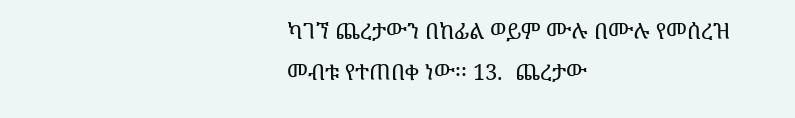ካገኘ ጨረታውን በከፊል ወይም ሙሉ በሙሉ የመሰረዝ መብቱ የተጠበቀ ነው፡፡ 13.  ጨረታው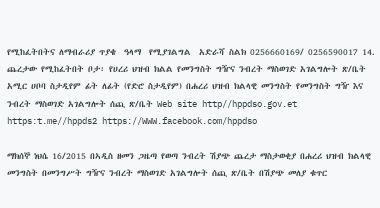የሚከፈትበትና ለማብራሪያ ጥያቄ  ዓላማ  የሚያገልግል  አድራሻ ስልክ 0256660169/ 0256590017 14.  ጨረታው የሚከፈትበት ቦታ፡ የሀረሪ ህዝብ ክልል የመንግስት ግዥና ንብረት ማስወገድ አገልግሎት ጽ/ቤት አሚር ሀቦባ ስታዲየም ፊት ለፊት (የድሮ ስታዲየም) በሐረሪ ህዝብ ክልላዊ መንግስት የመንግስት ግዥ እና ንብረት ማስወገድ አገልግሎት ሰጪ ጽ/ቤት Web site http//hppdso.gov.et https:t.me//hppds2 https://WWW.facebook.com/hppdso

ማክሰኞ ነህሴ 16/2015 በኣዲስ ዘመን ጋዜጣ የወጣ ንብረት ሽያጭ ጨረታ ማስታወቂያ በሐረሪ ህዝብ ክልላዊ መንግስት በመንግሥት ግዥና ንብረት ማስወገድ አገልግሎት ሰጪ ጽ/ቤት በሽያጭ መለያ ቁጥር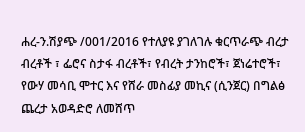ሐረ-ን.ሽያጭ /001/2016 የተለያዩ ያገለገሉ ቁርጥራጭ ብረታ ብረቶች ፣ ፌሮና ስታፋ ብረቶች፣ የብረት ታንከሮች፣ ጀነሬተሮች፣ የውሃ መሳቢ ሞተር እና የሸራ መስፊያ መኪና (ሲንጀር) በግልፅ ጨረታ አወዳድሮ ለመሸጥ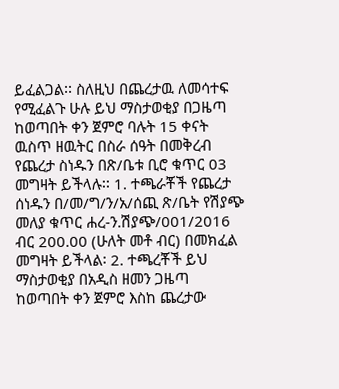ይፈልጋል፡፡ ስለዚህ በጨረታዉ ለመሳተፍ የሚፈልጉ ሁሉ ይህ ማስታወቂያ በጋዜጣ ከወጣበት ቀን ጀምሮ ባሉት 15 ቀናት ዉስጥ ዘዉትር በስራ ሰዓት በመቅረብ የጨረታ ስነዱን በጽ/ቤቱ ቢሮ ቁጥር 03 መግዛት ይችላሉ፡፡ 1. ተጫራቾች የጨረታ ሰነዱን በ/መ/ግ/ን/አ/ሰጪ ጽ/ቤት የሽያጭ መለያ ቁጥር ሐረ-ን.ሽያጭ/001/2016 ብር 200.00 (ሁለት መቶ ብር) በመክፈል መግዛት ይችላል፡ 2. ተጫረቾች ይህ ማስታወቂያ በአዲስ ዘመን ጋዜጣ ከወጣበት ቀን ጀምሮ እስከ ጨረታው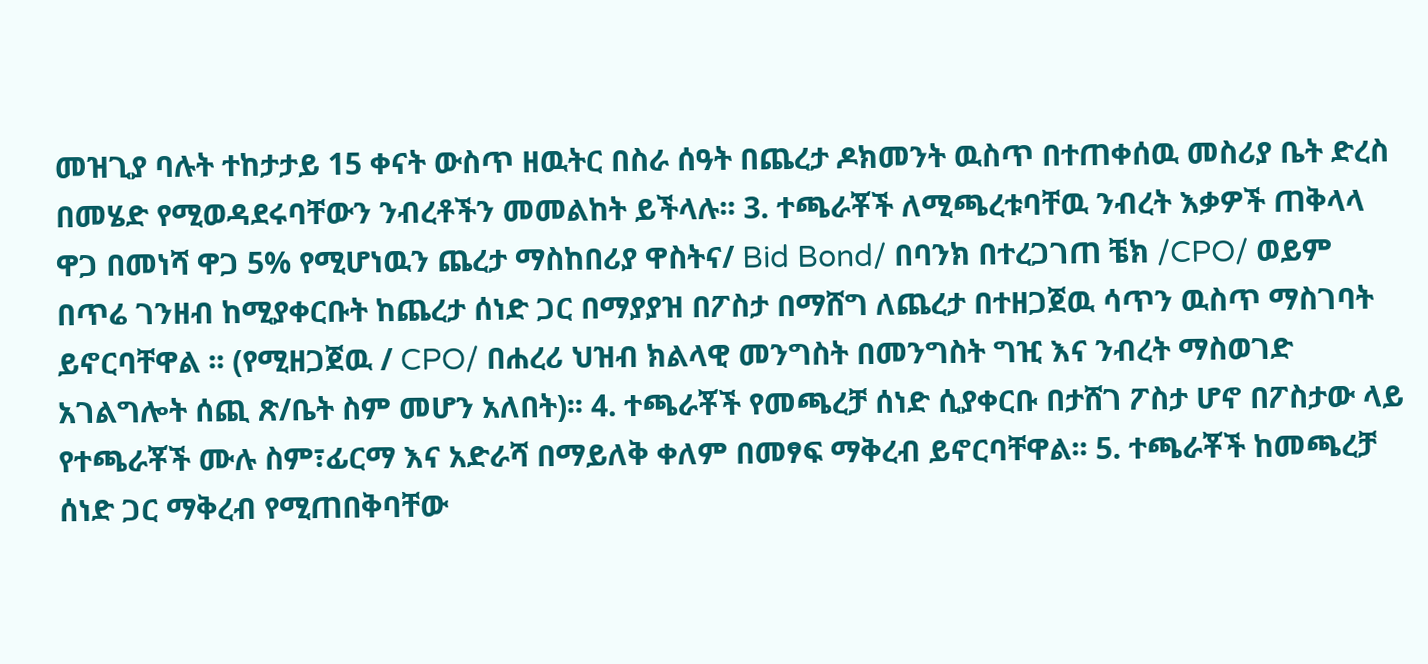መዝጊያ ባሉት ተከታታይ 15 ቀናት ውስጥ ዘዉትር በስራ ሰዓት በጨረታ ዶክመንት ዉስጥ በተጠቀሰዉ መስሪያ ቤት ድረስ በመሄድ የሚወዳደሩባቸውን ንብረቶችን መመልከት ይችላሉ፡፡ 3. ተጫራቾች ለሚጫረቱባቸዉ ንብረት እቃዎች ጠቅላላ ዋጋ በመነሻ ዋጋ 5% የሚሆነዉን ጨረታ ማስከበሪያ ዋስትና/ Bid Bond/ በባንክ በተረጋገጠ ቼክ /CPO/ ወይም በጥሬ ገንዘብ ከሚያቀርቡት ከጨረታ ሰነድ ጋር በማያያዝ በፖስታ በማሸግ ለጨረታ በተዘጋጀዉ ሳጥን ዉስጥ ማስገባት ይኖርባቸዋል ፡፡ (የሚዘጋጀዉ / CPO/ በሐረሪ ህዝብ ክልላዊ መንግስት በመንግስት ግዢ እና ንብረት ማስወገድ አገልግሎት ሰጪ ጽ/ቤት ስም መሆን አለበት)፡፡ 4. ተጫራቾች የመጫረቻ ሰነድ ሲያቀርቡ በታሸገ ፖስታ ሆኖ በፖስታው ላይ የተጫራቾች ሙሉ ስም፣ፊርማ እና አድራሻ በማይለቅ ቀለም በመፃፍ ማቅረብ ይኖርባቸዋል፡፡ 5. ተጫራቾች ከመጫረቻ ሰነድ ጋር ማቅረብ የሚጠበቅባቸው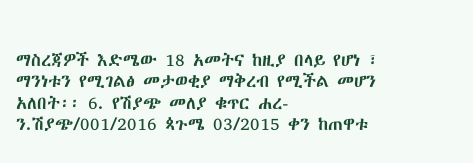ማስረጃዎች እድሜው 18 አመትና ከዚያ በላይ የሆነ ፣ ማንነቱን የሚገልፅ መታወቂያ ማቅረብ የሚችል መሆን አለበት፡፡ 6. የሽያጭ መለያ ቁጥር ሐረ-ን.ሽያጭ/001/2016 ጳጉሜ 03/2015 ቀን ከጠዋቱ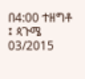በ4:00 ተዘግቶ ፤ ጳጉሜ 03/2015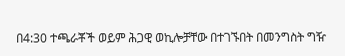በ4:30 ተጫራቾች ወይም ሕጋዊ ወኪሎቻቸው በተገኙበት በመንግስት ግዥ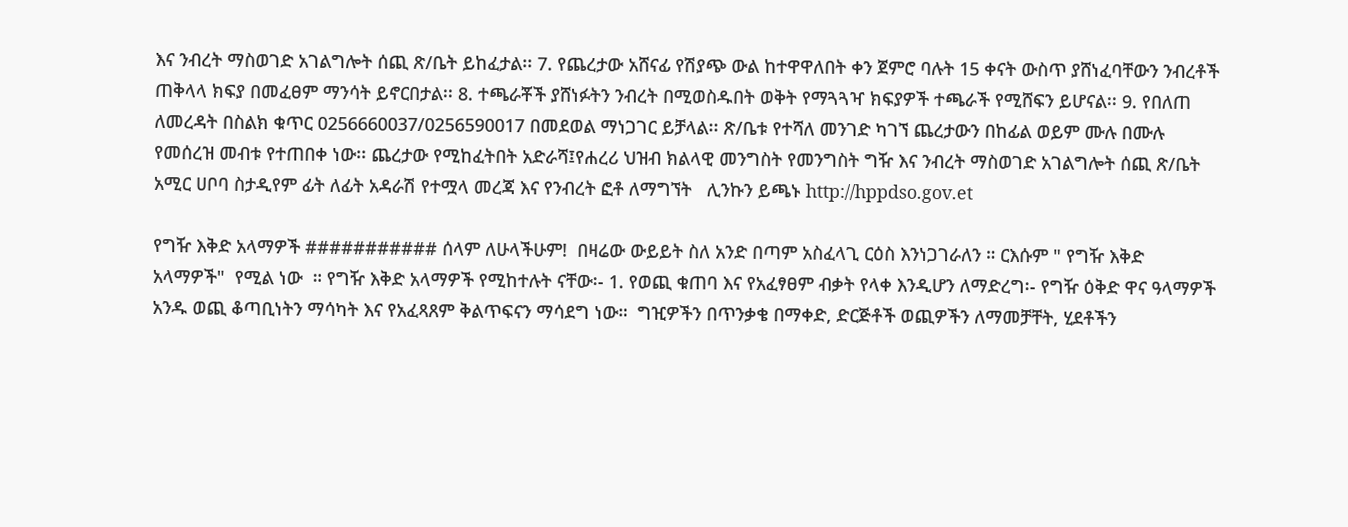እና ንብረት ማስወገድ አገልግሎት ሰጪ ጽ/ቤት ይከፈታል፡፡ 7. የጨረታው አሸናፊ የሽያጭ ውል ከተዋዋለበት ቀን ጀምሮ ባሉት 15 ቀናት ውስጥ ያሸነፈባቸውን ንብረቶች ጠቅላላ ክፍያ በመፈፀም ማንሳት ይኖርበታል፡፡ 8. ተጫራቾች ያሸነፉትን ንብረት በሚወስዱበት ወቅት የማጓጓዣ ክፍያዎች ተጫራች የሚሸፍን ይሆናል፡፡ 9. የበለጠ ለመረዳት በስልክ ቁጥር 0256660037/0256590017 በመደወል ማነጋገር ይቻላል፡፡ ጽ/ቤቱ የተሻለ መንገድ ካገኘ ጨረታውን በከፊል ወይም ሙሉ በሙሉ የመሰረዝ መብቱ የተጠበቀ ነው፡፡ ጨረታው የሚከፈትበት አድራሻ፤የሐረሪ ህዝብ ክልላዊ መንግስት የመንግስት ግዥ እና ንብረት ማስወገድ አገልግሎት ሰጪ ጽ/ቤት አሚር ሀቦባ ስታዲየም ፊት ለፊት አዳራሽ የተሟላ መረጃ እና የንብረት ፎቶ ለማግኘት   ሊንኩን ይጫኑ http://hppdso.gov.et

የግዥ እቅድ አላማዎች ########### ሰላም ለሁላችሁም!  በዛሬው ውይይት ስለ አንድ በጣም አስፈላጊ ርዕስ እንነጋገራለን ። ርእሱም " የግዥ እቅድ አላማዎች"  የሚል ነው  ። የግዥ እቅድ አላማዎች የሚከተሉት ናቸው፡- 1. የወጪ ቁጠባ እና የአፈፃፀም ብቃት የላቀ እንዲሆን ለማድረግ፡- የግዥ ዕቅድ ዋና ዓላማዎች አንዱ ወጪ ቆጣቢነትን ማሳካት እና የአፈጻጸም ቅልጥፍናን ማሳደግ ነው።  ግዢዎችን በጥንቃቄ በማቀድ, ድርጅቶች ወጪዎችን ለማመቻቸት, ሂደቶችን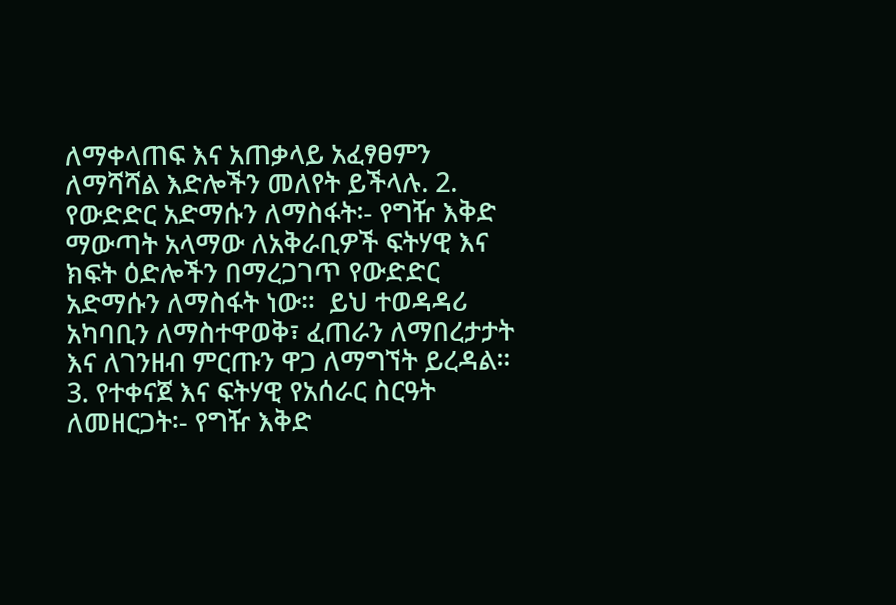ለማቀላጠፍ እና አጠቃላይ አፈፃፀምን ለማሻሻል እድሎችን መለየት ይችላሉ. 2. የውድድር አድማሱን ለማስፋት፡- የግዥ እቅድ ማውጣት አላማው ለአቅራቢዎች ፍትሃዊ እና ክፍት ዕድሎችን በማረጋገጥ የውድድር አድማሱን ለማስፋት ነው።  ይህ ተወዳዳሪ አካባቢን ለማስተዋወቅ፣ ፈጠራን ለማበረታታት እና ለገንዘብ ምርጡን ዋጋ ለማግኘት ይረዳል። 3. የተቀናጀ እና ፍትሃዊ የአሰራር ስርዓት ለመዘርጋት፡- የግዥ እቅድ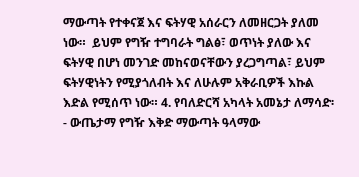ማውጣት የተቀናጀ እና ፍትሃዊ አሰራርን ለመዘርጋት ያለመ ነው።  ይህም የግዥ ተግባራት ግልፅ፣ ወጥነት ያለው እና ፍትሃዊ በሆነ መንገድ መከናወናቸውን ያረጋግጣል፣ ይህም ፍትሃዊነትን የሚያጎለብት እና ለሁሉም አቅራቢዎች እኩል እድል የሚሰጥ ነው። 4. የባለድርሻ አካላት አመኔታ ለማሳድ፡- ውጤታማ የግዥ እቅድ ማውጣት ዓላማው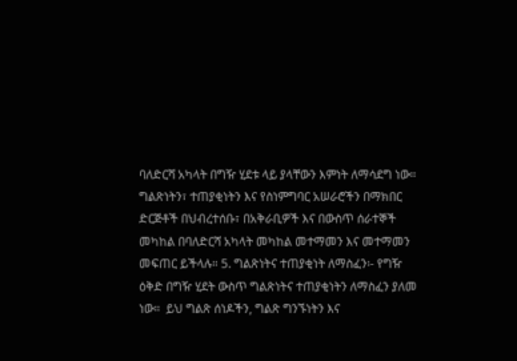ባለድርሻ አካላት በግዥ ሂደቱ ላይ ያላቸውን እምነት ለማሳደግ ነው።  ግልጽነትን፣ ተጠያቂነትን እና የስነምግባር አሠራሮችን በማክበር ድርጅቶች በህብረተሰቡ፣ በአቅራቢዎች እና በውስጥ ሰራተኞች መካከል በባለድርሻ አካላት መካከል መተማመን እና መተማመን መፍጠር ይችላሉ። 5. ግልጽነትና ተጠያቂነት ለማስፈን፡- የግዥ ዕቅድ በግዥ ሂደት ውስጥ ግልጽነትና ተጠያቂነትን ለማስፈን ያለመ ነው።  ይህ ግልጽ ሰነዶችን, ግልጽ ግንኙነትን እና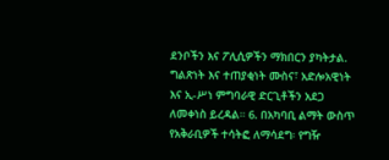ደንቦችን እና ፖሊሲዎችን ማክበርን ያካትታል.  ግልጽነት እና ተጠያቂነት ሙስና፣ አድሎአዊነት እና ኢ-ሥነ ምግባራዊ ድርጊቶችን አደጋ ለመቀነስ ይረዳል። 6. በአካባቢ ልማት ውስጥ የአቅራቢዎች ተሳትፎ ለማሳደግ፡ የግዥ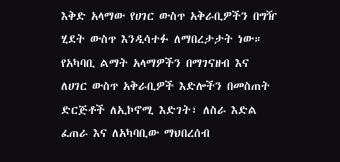እቅድ አላማው የሀገር ውስጥ አቅራቢዎችን በግዥ ሂደት ውስጥ እንዲሳተፉ ለማበረታታት ነው።  የአካባቢ ልማት አላማዎችን በማገናዘብ እና ለሀገር ውስጥ አቅራቢዎች እድሎችን በመስጠት ድርጅቶች ለኢኮኖሚ እድገት፣ ለስራ እድል ፈጠራ እና ለአካባቢው ማህበረሰብ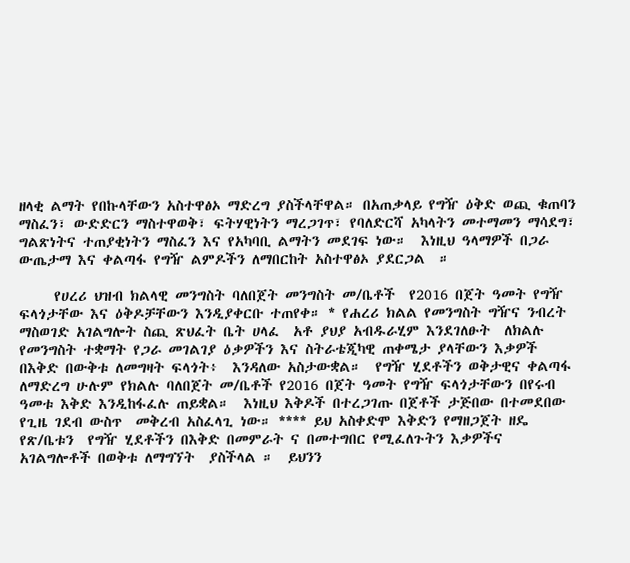ዘላቂ ልማት የበኩላቸውን አስተዋፅኦ ማድረግ ያስችላቸዋል። በአጠቃላይ የግዥ ዕቅድ ወጪ ቁጠባን ማስፈን፣ ውድድርን ማስተዋወቅ፣ ፍትሃዊነትን ማረጋገጥ፣ የባለድርሻ አካላትን መተማመን ማሳደግ፣ ግልጽነትና ተጠያቂነትን ማስፈን እና የአካባቢ ልማትን መደገፍ ነው።  እነዚህ ዓላማዎች በጋራ ውጤታማ እና ቀልጣፋ የግዥ ልምዶችን ለማበርከት አስተዋፅኦ ያደርጋል  ።

     የሀረሪ ህዝብ ክልላዊ መንግስት ባለበጀት መንግስት መ/ቤቶች  የ2016 በጀት ዓመት የግዥ ፍላጎታቸው እና ዕቅዶቻቸውን እንዲያቀርቡ ተጠየቀ። * የሐረሪ ክልል የመንግስት ግዥና ንብረት ማስወገድ አገልግሎት ስጪ ጽህፈት ቤት ሀላፈ  አቶ ያህያ አብዱራሂም እንደገለፁት  ለክልሉ የመንግስት ተቋማት የጋራ መገልገያ ዕቃዎችን እና ስትራቴጂካዊ ጠቀሜታ ያላቸውን እቃዎች በእቅድ በውቅቱ ለመግዛት ፍላጎት፥  እንዳለው አስታውቋል።  የግዥ ሂደቶችን ወቅታዊና ቀልጣፋ ለማድረግ ሁሉም የክልሉ ባለበጀት መ/ቤቶች የ2016 በጀት ዓመት የግዥ ፍላጎታቸውን በየሩብ ዓመቱ እቅድ እንዲከፋፈሉ ጠይቋል።  እነዚህ እቅዶች በተረጋገጡ በጀቶች ታጅበው በተመደበው የጊዜ ገደብ ውስጥ  መቅረብ አስፈላጊ ነው። **** ይህ አስቀድሞ እቅድን የማዘጋጀት ዘዴ የጽ/ቤቱን  የግዥ ሂደቶችን በእቅድ በመምራት ና በመተግበር የሚፈለጉትን እቃዎችና አገልግሎቶች በወቅቱ ለማግኘት  ያስችላል ።  ይህንን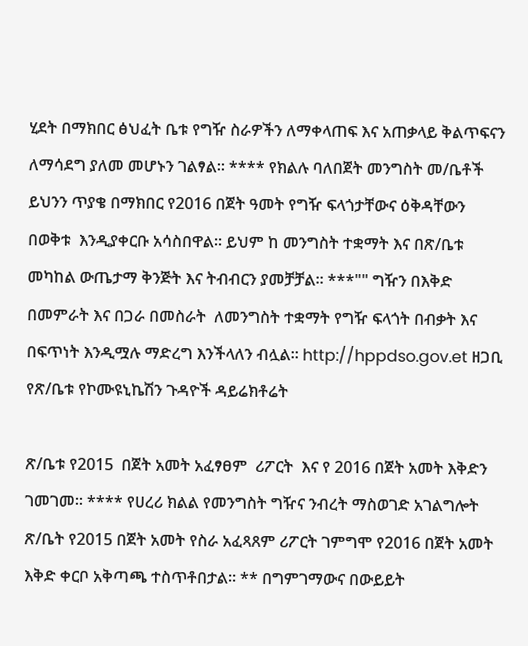ሂደት በማክበር ፅህፈት ቤቱ የግዥ ስራዎችን ለማቀላጠፍ እና አጠቃላይ ቅልጥፍናን ለማሳደግ ያለመ መሆኑን ገልፃል። **** የክልሉ ባለበጀት መንግስት መ/ቤቶች  ይህንን ጥያቄ በማክበር የ2016 በጀት ዓመት የግዥ ፍላጎታቸውና ዕቅዳቸውን በወቅቱ  እንዲያቀርቡ አሳስበዋል። ይህም ከ መንግስት ተቋማት እና በጽ/ቤቱ መካከል ውጤታማ ቅንጅት እና ትብብርን ያመቻቻል። ***"" ግዥን በእቅድ በመምራት እና በጋራ በመስራት  ለመንግስት ተቋማት የግዥ ፍላጎት በብቃት እና በፍጥነት እንዲሟሉ ማድረግ እንችላለን ብሏል። http://hppdso.gov.et ዘጋቢ የጽ/ቤቱ የኮሙዩኒኬሽን ጉዳዮች ዳይሬክቶሬት

ጽ/ቤቱ የ2015  በጀት አመት አፈፃፀም  ሪፖርት  እና የ 2016 በጀት አመት እቅድን ገመገመ፡፡ **** የሀረሪ ክልል የመንግስት ግዥና ንብረት ማስወገድ አገልግሎት ጽ/ቤት የ2015 በጀት አመት የስራ አፈጻጸም ሪፖርት ገምግሞ የ2016 በጀት አመት እቅድ ቀርቦ አቅጣጫ ተስጥቶበታል። ** በግምገማውና በውይይት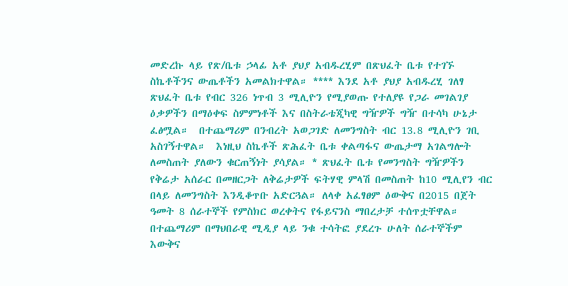መድረኩ ላይ የጽ/ቤቱ ኃላፊ አቶ ያህያ አብዱረሂም በጽህፈት ቤቱ የተገኙ ስኬቶችንና ውጤቶችን አመልክተዋል። **** እንደ አቶ ያህያ አብዱረሂ ገለፃ ጽህፈት ቤቱ የብር 326 ነጥብ 3 ሚሊዮን የሚያወጡ የተለያዩ የጋራ መገልገያ ዕቃዎችን በማዕቀፍ ስምምነቶች እና በስትራቴጂካዊ ግዥዎች ግዥ በተሳካ ሁኔታ ፈፅሟል።  በተጨማሪም በንብረት አወጋገድ ለመንግስት ብር 13.8 ሚሊዮን ገቢ አስገኝተዋል።  እነዚህ ስኬቶች ጽሕፈት ቤቱ ቀልጣፋና ውጤታማ አገልግሎት ለመስጠት ያለውን ቁርጠኝነት ያሳያል። * ጽህፈት ቤቱ የመንግስት ግዥዎችን  የቅሬታ አሰራር በመዘርጋት ለቅሬታዎች ፍትሃዊ ምላሽ በመስጠት ከ10 ሚሊየን ብር በላይ ለመንግስት እንዲቆጥቡ አድርጓል። ለላቀ አፈፃፀም ዕውቅና በ2015 በጀት ዓመት 8 ሰራተኞች የምስክር ወረቀትና የፋይናንስ ማበረታቻ ተሰጥቷቸዋል።  በተጨማሪም በማህበራዊ ሚዲያ ላይ ንቁ ተሳትፎ ያደረጉ ሁለት ሰራተኞችም እውቅና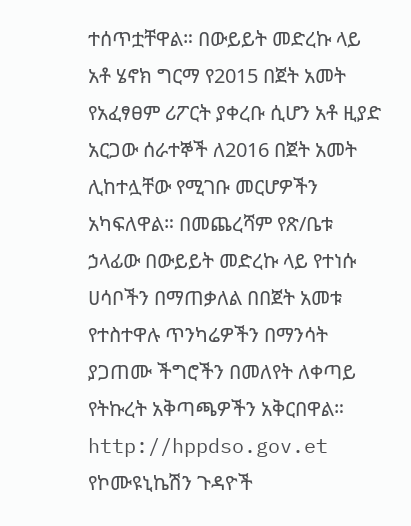ተሰጥቷቸዋል። በውይይት መድረኩ ላይ አቶ ሄኖክ ግርማ የ2015 በጀት አመት የአፈፃፀም ሪፖርት ያቀረቡ ሲሆን አቶ ዚያድ አርጋው ሰራተኞች ለ2016 በጀት አመት ሊከተሏቸው የሚገቡ መርሆዎችን አካፍለዋል። በመጨረሻም የጽ/ቤቱ ኃላፊው በውይይት መድረኩ ላይ የተነሱ ሀሳቦችን በማጠቃለል በበጀት አመቱ የተስተዋሉ ጥንካሬዎችን በማንሳት ያጋጠሙ ችግሮችን በመለየት ለቀጣይ የትኩረት አቅጣጫዎችን አቅርበዋል። http://hppdso.gov.et የኮሙዩኒኬሽን ጉዳዮች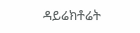ዳይሬክቶሬት